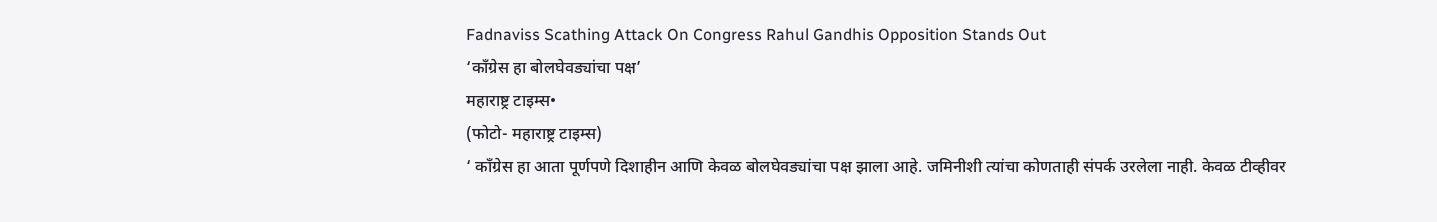Fadnaviss Scathing Attack On Congress Rahul Gandhis Opposition Stands Out
‘काँग्रेस हा बोलघेवड्यांचा पक्ष’
महाराष्ट्र टाइम्स•
(फोटो- महाराष्ट्र टाइम्स)
‘ काँग्रेस हा आता पूर्णपणे दिशाहीन आणि केवळ बोलघेवड्यांचा पक्ष झाला आहे. जमिनीशी त्यांचा कोणताही संपर्क उरलेला नाही. केवळ टीव्हीवर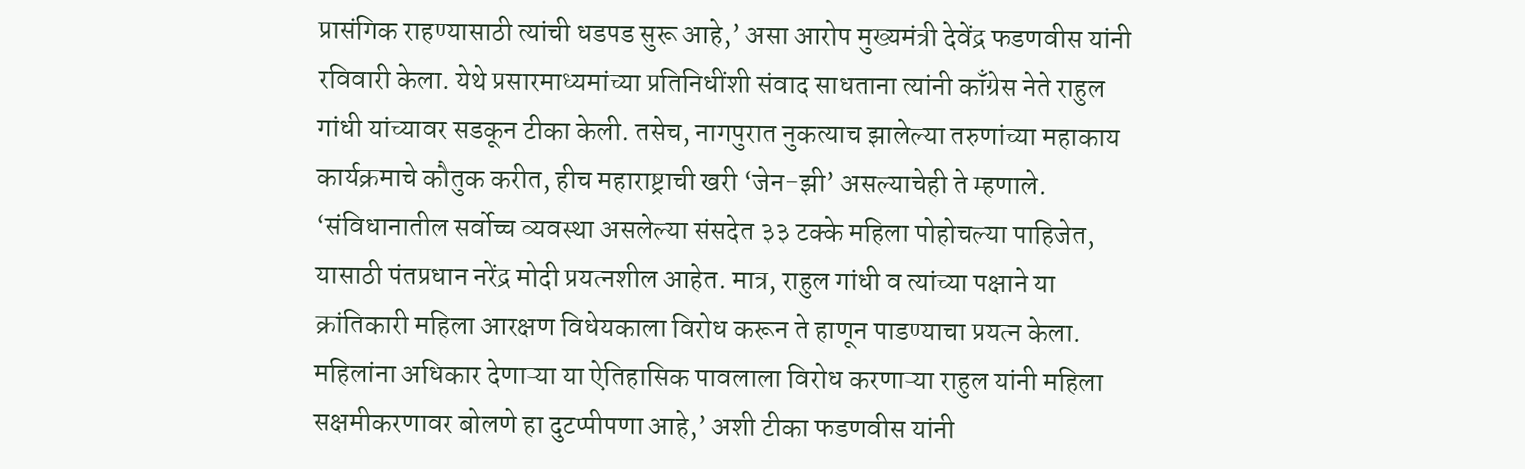प्रासंगिक राहण्यासाठी त्यांची धडपड सुरू आहे,’ असा आरोप मुख्यमंत्री देवेंद्र फडणवीस यांनी रविवारी केला. येथे प्रसारमाध्यमांच्या प्रतिनिधींशी संवाद साधताना त्यांनी काँग्रेस नेते राहुल गांधी यांच्यावर सडकून टीका केली. तसेच, नागपुरात नुकत्याच झालेल्या तरुणांच्या महाकाय कार्यक्रमाचे कौतुक करीत, हीच महाराष्ट्राची खरी ‘जेन-झी’ असल्याचेही ते म्हणाले.
‘संविधानातील सर्वोच्च व्यवस्था असलेल्या संसदेत ३३ टक्के महिला पोहोचल्या पाहिजेत, यासाठी पंतप्रधान नरेंद्र मोदी प्रयत्नशील आहेत. मात्र, राहुल गांधी व त्यांच्या पक्षाने या क्रांतिकारी महिला आरक्षण विधेयकाला विरोध करून ते हाणून पाडण्याचा प्रयत्न केला. महिलांना अधिकार देणाऱ्या या ऐतिहासिक पावलाला विरोध करणाऱ्या राहुल यांनी महिला सक्षमीकरणावर बोलणे हा दुटप्पीपणा आहे,’ अशी टीका फडणवीस यांनी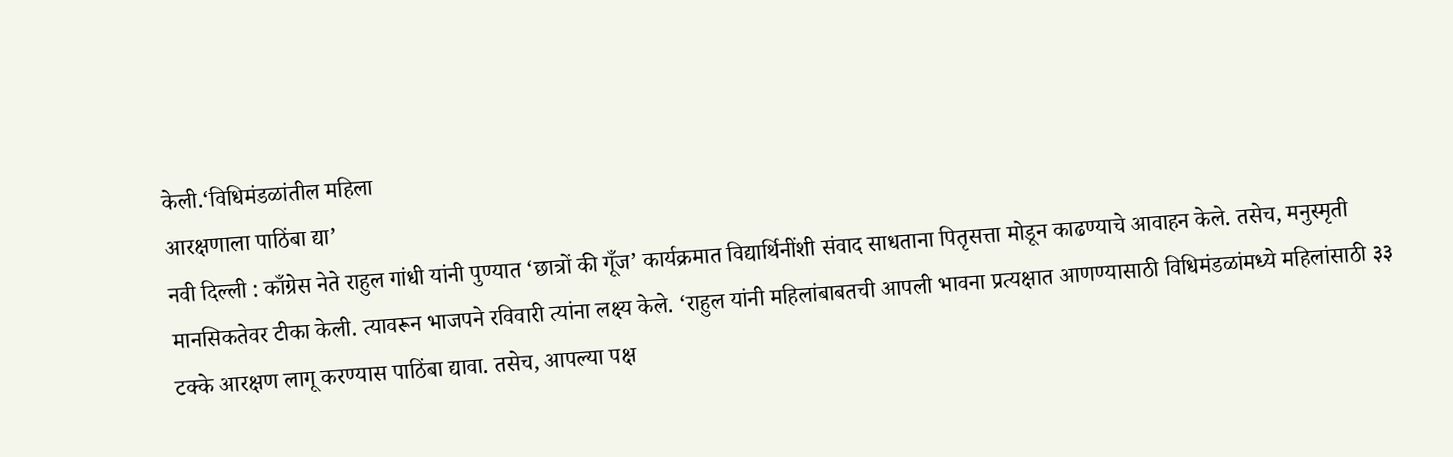केली.‘विधिमंडळांतील महिला
आरक्षणाला पाठिंबा द्या’
नवी दिल्ली : काँग्रेस नेते राहुल गांधी यांनी पुण्यात ‘छात्रों की गूँज’ कार्यक्रमात विद्यार्थिनींशी संवाद साधताना पितृसत्ता मोडून काढण्याचे आवाहन केले. तसेच, मनुस्मृती मानसिकतेवर टीका केली. त्यावरून भाजपने रविवारी त्यांना लक्ष्य केले. ‘राहुल यांनी महिलांबाबतची आपली भावना प्रत्यक्षात आणण्यासाठी विधिमंडळांमध्ये महिलांसाठी ३३ टक्के आरक्षण लागू करण्यास पाठिंबा द्यावा. तसेच, आपल्या पक्ष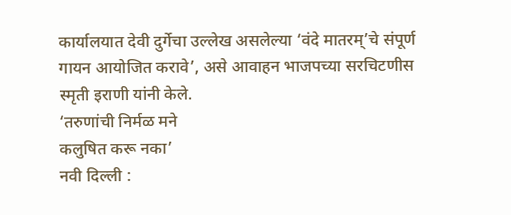कार्यालयात देवी दुर्गेचा उल्लेख असलेल्या ‘वंदे मातरम्’चे संपूर्ण गायन आयोजित करावे’, असे आवाहन भाजपच्या सरचिटणीस स्मृती इराणी यांनी केले.
‘तरुणांची निर्मळ मने
कलुषित करू नका’
नवी दिल्ली :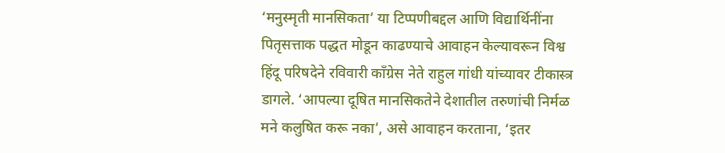‘मनुस्मृती मानसिकता’ या टिप्पणीबद्दल आणि विद्यार्थिनींना पितृसत्ताक पद्धत मोडून काढण्याचे आवाहन केल्यावरून विश्व हिंदू परिषदेने रविवारी काँग्रेस नेते राहुल गांधी यांच्यावर टीकास्त्र डागले. ‘आपल्या दूषित मानसिकतेने देशातील तरुणांची निर्मळ मने कलुषित करू नका’, असे आवाहन करताना, ‘इतर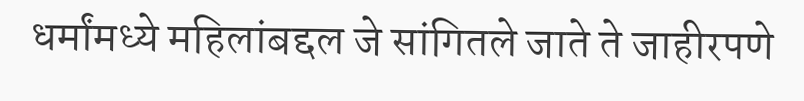धर्मांमध्ये महिलांबद्दल जे सांगितले जाते ते जाहीरपणे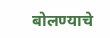बोलण्याचे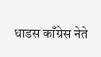धाडस काँग्रेस नेते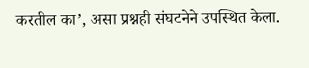करतील का’, असा प्रश्नही संघटनेने उपस्थित केला.